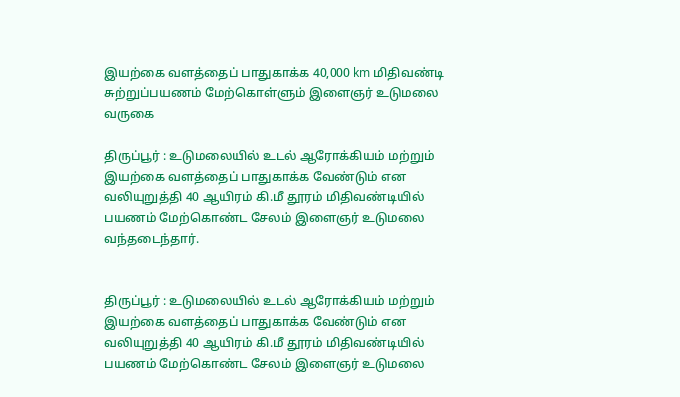இயற்கை வளத்தைப் பாதுகாக்க 40,000 km மிதிவண்டி சுற்றுப்பயணம் மேற்கொள்ளும் இளைஞர் உடுமலை வருகை

திருப்பூர் : உடுமலையில் உடல் ஆரோக்கியம் மற்றும் இயற்கை வளத்தைப் பாதுகாக்க வேண்டும் என வலியுறுத்தி 40 ஆயிரம் கி.மீ தூரம் மிதிவண்டியில் பயணம் மேற்கொண்ட சேலம் இளைஞர் உடுமலை வந்தடைந்தார்.


திருப்பூர் : உடுமலையில் உடல் ஆரோக்கியம் மற்றும் இயற்கை வளத்தைப் பாதுகாக்க வேண்டும் என வலியுறுத்தி 40 ஆயிரம் கி.மீ தூரம் மிதிவண்டியில் பயணம் மேற்கொண்ட சேலம் இளைஞர் உடுமலை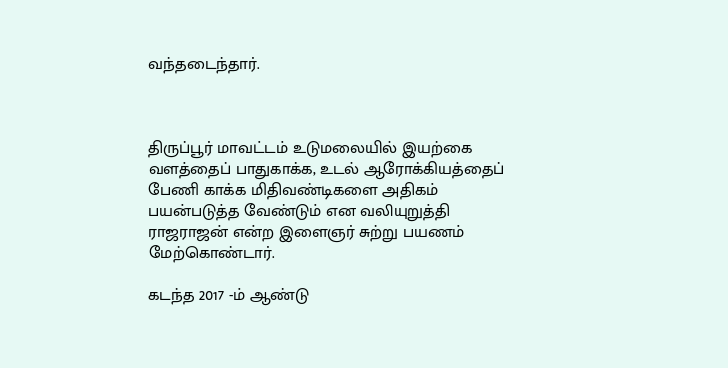வந்தடைந்தார்.



திருப்பூர் மாவட்டம் உடுமலையில் இயற்கை வளத்தைப் பாதுகாக்க, உடல் ஆரோக்கியத்தைப் பேணி காக்க மிதிவண்டிகளை அதிகம் பயன்படுத்த வேண்டும் என வலியுறுத்தி ராஜராஜன் என்ற இளைஞர் சுற்று பயணம் மேற்கொண்டார்.

கடந்த 2017 -ம் ஆண்டு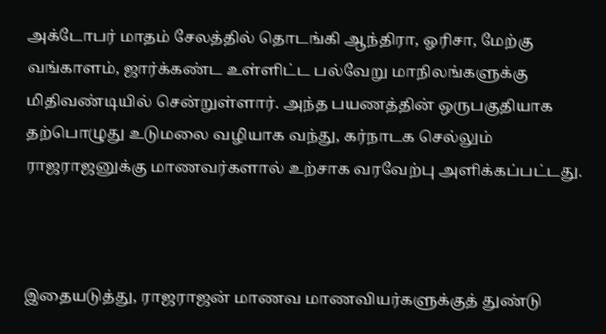அக்டோபர் மாதம் சேலத்தில் தொடங்கி ஆந்திரா, ஓரிசா, மேற்கு வங்காளம், ஜார்க்கண்ட உள்ளிட்ட பல்வேறு மாநிலங்களுக்கு மிதிவண்டியில் சென்றுள்ளார். அந்த பயணத்தின் ஒருபகுதியாக தற்பொழுது உடுமலை வழியாக வந்து, கர்நாடக செல்லும் ராஜராஜனுக்கு மாணவர்களால் உற்சாக வரவேற்பு அளிக்கப்பட்டது.



இதையடுத்து, ராஜராஜன் மாணவ மாணவியர்களுக்குத் துண்டு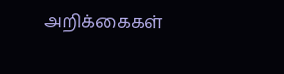அறிக்கைகள்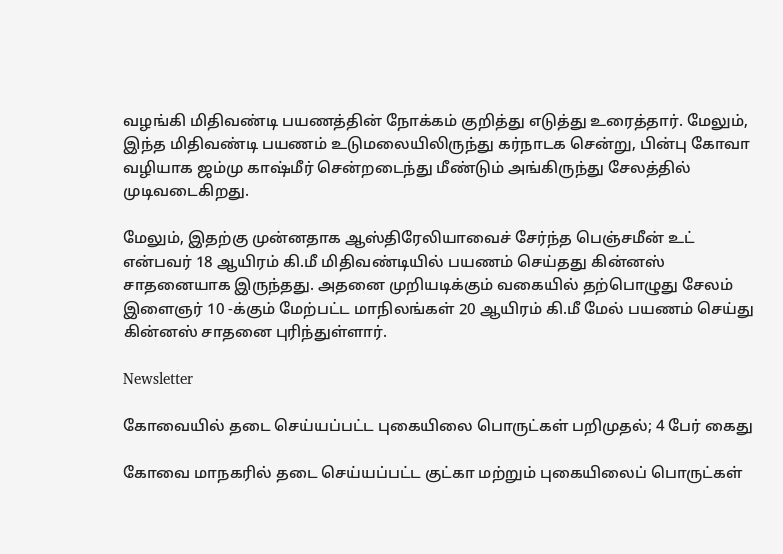வழங்கி மிதிவண்டி பயணத்தின் நோக்கம் குறித்து எடுத்து உரைத்தார். மேலும், இந்த மிதிவண்டி பயணம் உடுமலையிலிருந்து கர்நாடக சென்று, பின்பு கோவா வழியாக ஜம்மு காஷ்மீர் சென்றடைந்து மீண்டும் அங்கிருந்து சேலத்தில் முடிவடைகிறது.

மேலும், இதற்கு முன்னதாக ஆஸ்திரேலியாவைச் சேர்ந்த பெஞ்சமீன் உட் என்பவர் 18 ஆயிரம் கி.மீ மிதிவண்டியில் பயணம் செய்தது கின்னஸ் சாதனையாக இருந்தது. அதனை முறியடிக்கும் வகையில் தற்பொழுது சேலம் இளைஞர் 10 -க்கும் மேற்பட்ட மாநிலங்கள் 20 ஆயிரம் கி.மீ மேல் பயணம் செய்து கின்னஸ் சாதனை புரிந்துள்ளார்.

Newsletter

கோவையில் தடை செய்யப்பட்ட புகையிலை பொருட்கள் பறிமுதல்; 4 பேர் கைது

கோவை மாநகரில் தடை செய்யப்பட்ட குட்கா மற்றும் புகையிலைப் பொருட்கள்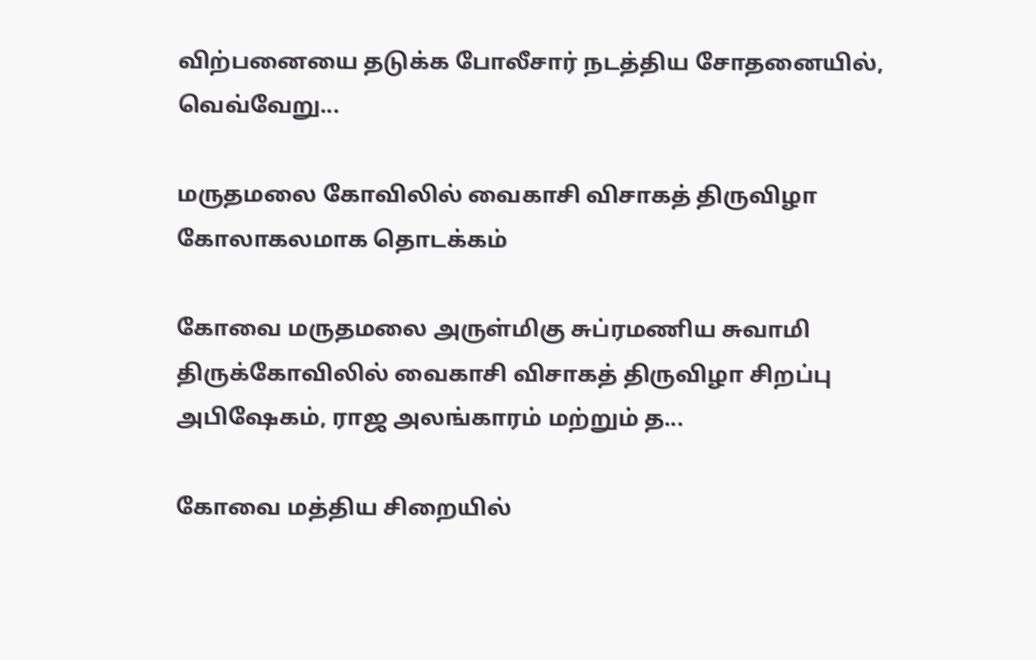விற்பனையை தடுக்க போலீசார் நடத்திய சோதனையில், வெவ்வேறு...

மருதமலை கோவிலில் வைகாசி விசாகத் திருவிழா கோலாகலமாக தொடக்கம்

கோவை மருதமலை அருள்மிகு சுப்ரமணிய சுவாமி திருக்கோவிலில் வைகாசி விசாகத் திருவிழா சிறப்பு அபிஷேகம், ராஜ அலங்காரம் மற்றும் த...

கோவை மத்திய சிறையில்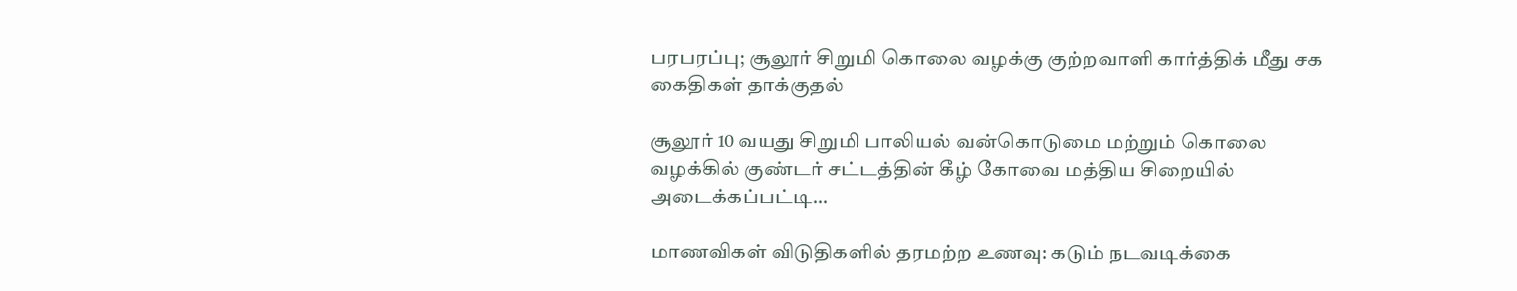பரபரப்பு; சூலூர் சிறுமி கொலை வழக்கு குற்றவாளி கார்த்திக் மீது சக கைதிகள் தாக்குதல்

சூலூர் 10 வயது சிறுமி பாலியல் வன்கொடுமை மற்றும் கொலை வழக்கில் குண்டர் சட்டத்தின் கீழ் கோவை மத்திய சிறையில் அடைக்கப்பட்டி...

மாணவிகள் விடுதிகளில் தரமற்ற உணவு: கடும் நடவடிக்கை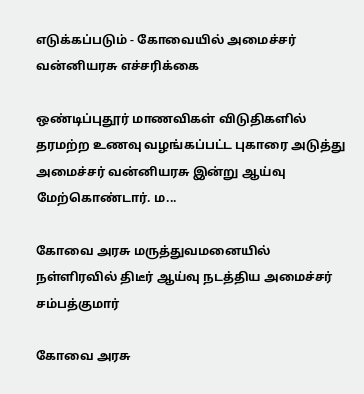எடுக்கப்படும் - கோவையில் அமைச்சர் வன்னியரசு எச்சரிக்கை

ஒண்டிப்புதூர் மாணவிகள் விடுதிகளில் தரமற்ற உணவு வழங்கப்பட்ட புகாரை அடுத்து அமைச்சர் வன்னியரசு இன்று ஆய்வு மேற்கொண்டார். ம...

கோவை அரசு மருத்துவமனையில் நள்ளிரவில் திடீர் ஆய்வு நடத்திய அமைச்சர் சம்பத்குமார்

கோவை அரசு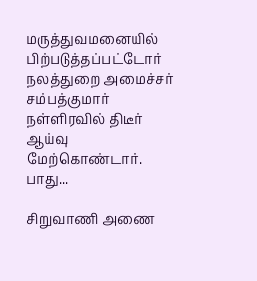மருத்துவமனையில் பிற்படுத்தப்பட்டோர் நலத்துறை அமைச்சர் சம்பத்குமார் நள்ளிரவில் திடீர் ஆய்வு மேற்கொண்டார். பாது...

சிறுவாணி அணை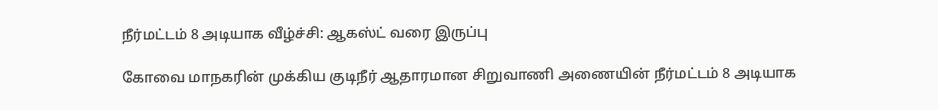நீர்மட்டம் 8 அடியாக வீழ்ச்சி: ஆகஸ்ட் வரை இருப்பு

கோவை மாநகரின் முக்கிய குடிநீர் ஆதாரமான சிறுவாணி அணையின் நீர்மட்டம் 8 அடியாக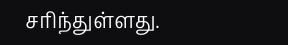சரிந்துள்ளது.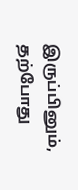இருப்பினும், தற்போது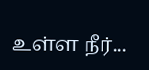உள்ள நீர்...